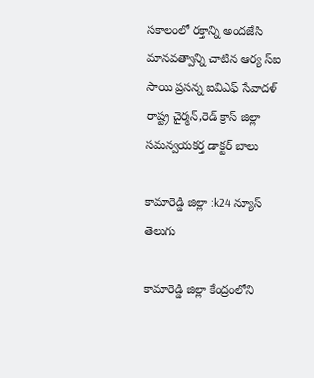సకాలంలో రక్తాన్ని అందజేసి మానవత్వాన్ని చాటిన ఆర్య స్ఐ సాయి ప్రసన్న ఐవిఎఫ్ సేవాదళ్ రాష్ట్ర చైర్మన్,రెడ్ క్రాస్ జిల్లా సమన్వయకర్త డాక్టర్ బాలు

కామారెడ్డి జిల్లా :k24 న్యూస్ తెలుగు

కామారెడ్డి జిల్లా కేంద్రంలోని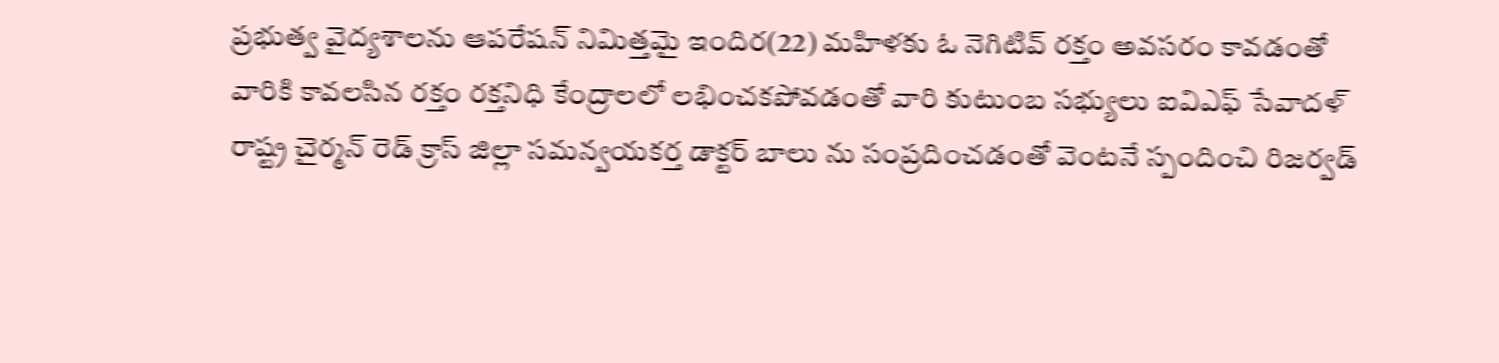ప్రభుత్వ వైద్యశాలను ఆపరేషన్ నిమిత్తమై ఇందిర(22) మహిళకు ఓ నెగిటివ్ రక్తం అవసరం కావడంతో వారికి కావలసిన రక్తం రక్తనిధి కేంద్రాలలో లభించకపోవడంతో వారి కుటుంబ సభ్యులు ఐవిఎఫ్ సేవాదళ్ రాష్ట్ర చైర్మన్ రెడ్ క్రాస్ జిల్లా సమన్వయకర్త డాక్టర్ బాలు ను సంప్రదించడంతో వెంటనే స్పందించి రిజర్వడ్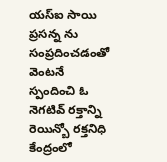యస్ఐ సాయి ప్రసన్న ను సంప్రదించడంతో వెంటనే స్పందించి ఓ నెగటివ్ రక్తాన్ని రెయిన్బో రక్తనిధి కేంద్రంలో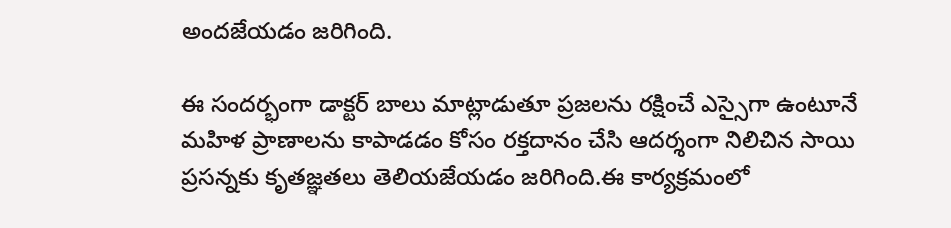అందజేయడం జరిగింది.

ఈ సందర్భంగా డాక్టర్ బాలు మాట్లాడుతూ ప్రజలను రక్షించే ఎస్సైగా ఉంటూనే మహిళ ప్రాణాలను కాపాడడం కోసం రక్తదానం చేసి ఆదర్శంగా నిలిచిన సాయి ప్రసన్నకు కృతజ్ఞతలు తెలియజేయడం జరిగింది.ఈ కార్యక్రమంలో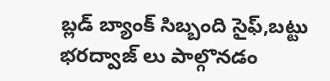బ్లడ్ బ్యాంక్ సిబ్బంది సైఫ్,బట్టు భరద్వాజ్ లు పాల్గొనడం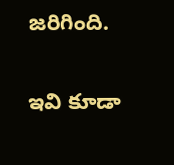జరిగింది.

ఇవి కూడా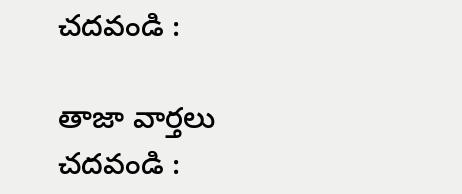చదవండి :

తాజా వార్తలు చదవండి :